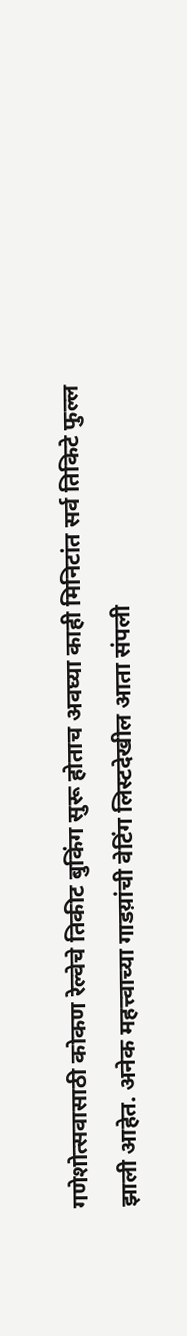गणेशोत्सवासाठी कोकण रेल्वेचे तिकीट बुकिंग सुरू होताच अवघ्या काही मिनिटांत सर्व तिकिटे फुल्ल झाली आहेत. अनेक महत्त्वाच्या गाडय़ांची वेटिंग लिस्टदेखील आता संपली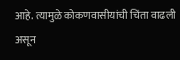आहे. त्यामुळे कोकणवासीयांची चिंता वाढली असून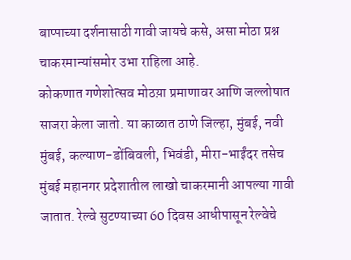बाप्पाच्या दर्शनासाठी गावी जायचे कसे, असा मोठा प्रश्न चाकरमान्यांसमोर उभा राहिला आहे.
कोकणात गणेशोत्सव मोठय़ा प्रमाणावर आणि जल्लोषात साजरा केला जातो. या काळात ठाणे जिल्हा, मुंबई, नवी मुंबई, कल्याण-डोंबिवली, भिवंडी, मीरा-भाईंदर तसेच मुंबई महानगर प्रदेशातील लाखो चाकरमानी आपल्या गावी जातात. रेल्वे सुटण्याच्या 60 दिवस आधीपासून रेल्वेचे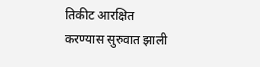तिकीट आरक्षित करण्यास सुरुवात झाली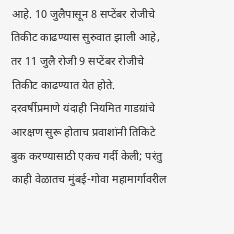आहे. 10 जुलैपासून 8 सप्टेंबर रोजीचे तिकीट काढण्यास सुरुवात झाली आहे, तर 11 जुलै रोजी 9 सप्टेंबर रोजीचे तिकीट काढण्यात येत होते.
दरवर्षीप्रमाणे यंदाही नियमित गाडय़ांचे आरक्षण सुरू होताच प्रवाशांनी तिकिटे बुक करण्यासाठी एकच गर्दी केली; परंतु काही वेळातच मुंबई-गोवा महामार्गावरील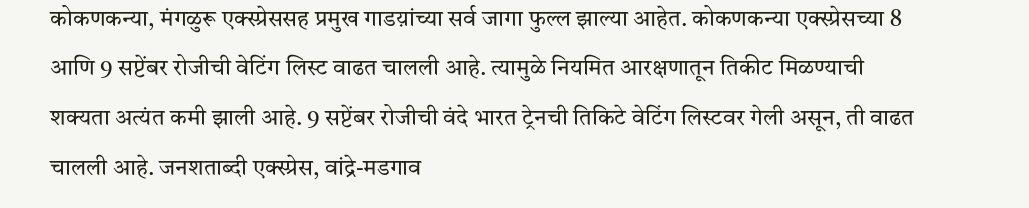कोकणकन्या, मंगळुरू एक्स्प्रेससह प्रमुख गाडय़ांच्या सर्व जागा फुल्ल झाल्या आहेत. कोकणकन्या एक्स्प्रेसच्या 8 आणि 9 सप्टेंबर रोजीची वेटिंग लिस्ट वाढत चालली आहे. त्यामुळे नियमित आरक्षणातून तिकीट मिळण्याची शक्यता अत्यंत कमी झाली आहे. 9 सप्टेंबर रोजीची वंदे भारत ट्रेनची तिकिटे वेटिंग लिस्टवर गेली असून, ती वाढत चालली आहे. जनशताब्दी एक्स्प्रेस, वांद्रे-मडगाव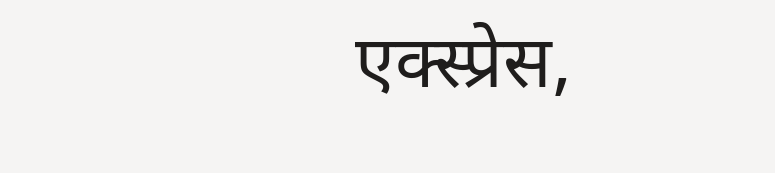एक्स्प्रेस,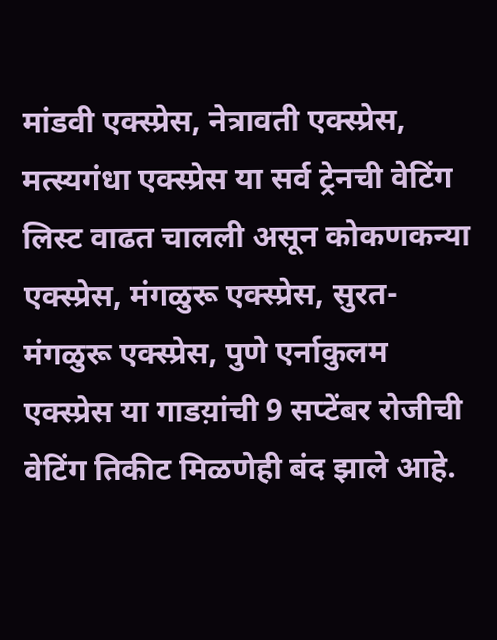मांडवी एक्स्प्रेस, नेत्रावती एक्स्प्रेस, मत्स्यगंधा एक्स्प्रेस या सर्व ट्रेनची वेटिंग लिस्ट वाढत चालली असून कोकणकन्या एक्स्प्रेस, मंगळुरू एक्स्प्रेस, सुरत-मंगळुरू एक्स्प्रेस, पुणे एर्नाकुलम एक्स्प्रेस या गाडय़ांची 9 सप्टेंबर रोजीची वेटिंग तिकीट मिळणेही बंद झाले आहे.